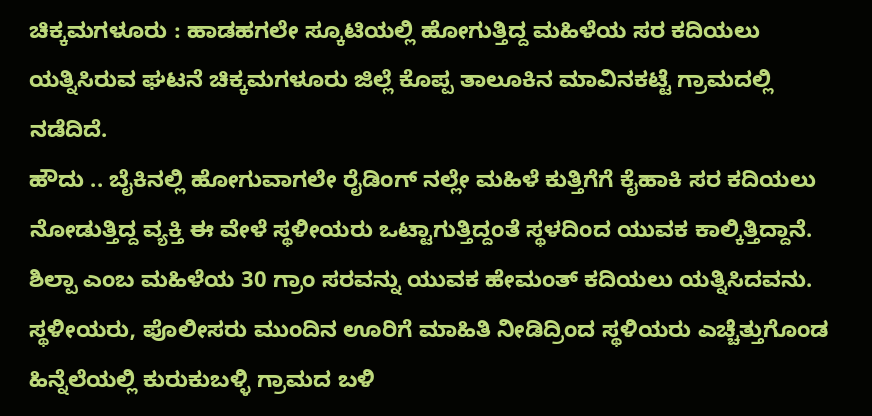ಚಿಕ್ಕಮಗಳೂರು : ಹಾಡಹಗಲೇ ಸ್ಕೂಟಿಯಲ್ಲಿ ಹೋಗುತ್ತಿದ್ದ ಮಹಿಳೆಯ ಸರ ಕದಿಯಲು ಯತ್ನಿಸಿರುವ ಘಟನೆ ಚಿಕ್ಕಮಗಳೂರು ಜಿಲ್ಲೆ ಕೊಪ್ಪ ತಾಲೂಕಿನ ಮಾವಿನಕಟ್ಟೆ ಗ್ರಾಮದಲ್ಲಿ ನಡೆದಿದೆ.
ಹೌದು .. ಬೈಕಿನಲ್ಲಿ ಹೋಗುವಾಗಲೇ ರೈಡಿಂಗ್ ನಲ್ಲೇ ಮಹಿಳೆ ಕುತ್ತಿಗೆಗೆ ಕೈಹಾಕಿ ಸರ ಕದಿಯಲು ನೋಡುತ್ತಿದ್ದ ವ್ಯಕ್ತಿ ಈ ವೇಳೆ ಸ್ಥಳೀಯರು ಒಟ್ಟಾಗುತ್ತಿದ್ದಂತೆ ಸ್ಥಳದಿಂದ ಯುವಕ ಕಾಲ್ಕಿತ್ತಿದ್ದಾನೆ.
ಶಿಲ್ಪಾ ಎಂಬ ಮಹಿಳೆಯ 30 ಗ್ರಾಂ ಸರವನ್ನು ಯುವಕ ಹೇಮಂತ್ ಕದಿಯಲು ಯತ್ನಿಸಿದವನು. ಸ್ಥಳೀಯರು, ಪೊಲೀಸರು ಮುಂದಿನ ಊರಿಗೆ ಮಾಹಿತಿ ನೀಡಿದ್ರಿಂದ ಸ್ಥಳಿಯರು ಎಚ್ಚೆತ್ತುಗೊಂಡ ಹಿನ್ನೆಲೆಯಲ್ಲಿ ಕುರುಕುಬಳ್ಳಿ ಗ್ರಾಮದ ಬಳಿ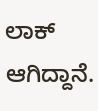ಲಾಕ್ ಆಗಿದ್ದಾನೆ.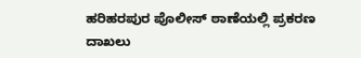ಹರಿಹರಪುರ ಪೊಲೀಸ್ ಠಾಣೆಯಲ್ಲಿ ಪ್ರಕರಣ ದಾಖಲು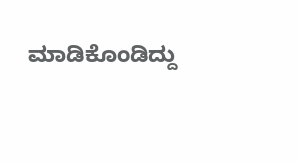ಮಾಡಿಕೊಂಡಿದ್ದು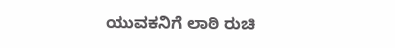ಯುವಕನಿಗೆ ಲಾಠಿ ರುಚಿ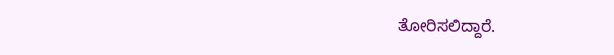ತೋರಿಸಲಿದ್ದಾರೆ.